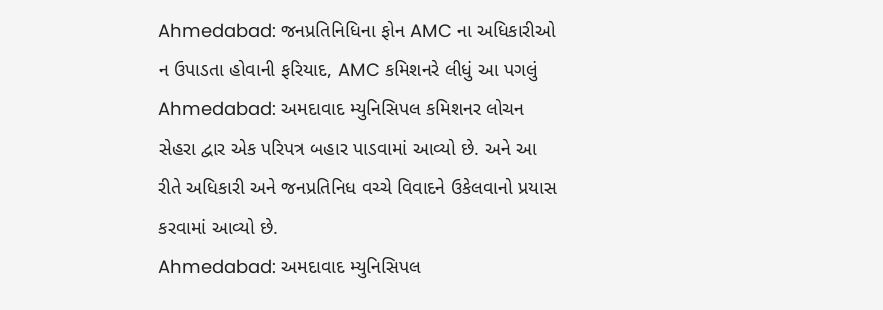Ahmedabad: જનપ્રતિનિધિના ફોન AMC ના અધિકારીઓ ન ઉપાડતા હોવાની ફરિયાદ, AMC કમિશનરે લીધું આ પગલું
Ahmedabad: અમદાવાદ મ્યુનિસિપલ કમિશનર લોચન સેહરા દ્વાર એક પરિપત્ર બહાર પાડવામાં આવ્યો છે. અને આ રીતે અધિકારી અને જનપ્રતિનિધ વચ્ચે વિવાદને ઉકેલવાનો પ્રયાસ કરવામાં આવ્યો છે.
Ahmedabad: અમદાવાદ મ્યુનિસિપલ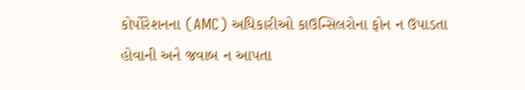કોર્પોરેશનના (AMC) અધિકારીઓ કાઉન્સિલરોના ફોન ન ઉપાડતા હોવાની અને જવાબ ન આપતા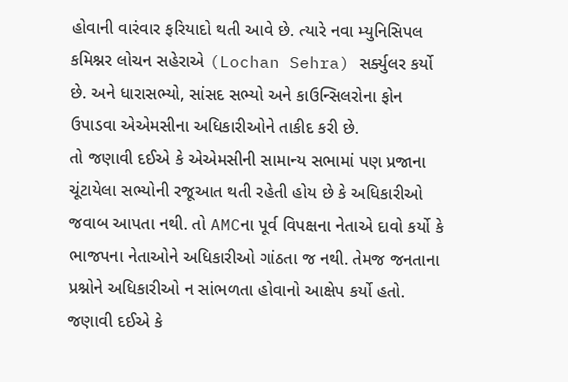હોવાની વારંવાર ફરિયાદો થતી આવે છે. ત્યારે નવા મ્યુનિસિપલ કમિશ્નર લોચન સહેરાએ (Lochan Sehra) સર્ક્યુલર કર્યો છે. અને ધારાસભ્યો, સાંસદ સભ્યો અને કાઉન્સિલરોના ફોન ઉપાડવા એએમસીના અધિકારીઓને તાકીદ કરી છે.
તો જણાવી દઈએ કે એએમસીની સામાન્ય સભામાં પણ પ્રજાના ચૂંટાયેલા સભ્યોની રજૂઆત થતી રહેતી હોય છે કે અધિકારીઓ જવાબ આપતા નથી. તો AMCના પૂર્વ વિપક્ષના નેતાએ દાવો કર્યો કે ભાજપના નેતાઓને અધિકારીઓ ગાંઠતા જ નથી. તેમજ જનતાના પ્રશ્નોને અધિકારીઓ ન સાંભળતા હોવાનો આક્ષેપ કર્યો હતો.
જણાવી દઈએ કે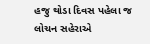હજુ થોડા દિવસ પહેલા જ લોચન સહેરાએ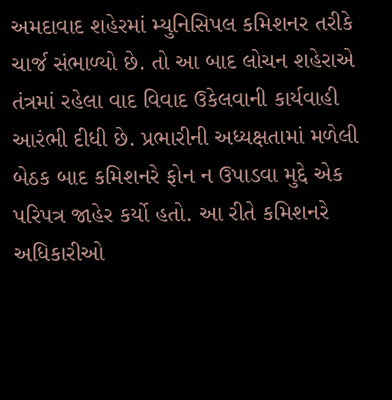અમદાવાદ શહેરમાં મ્યુનિસિપલ કમિશનર તરીકે ચાર્જ સંભાળ્યો છે. તો આ બાદ લોચન શહેરાએ તંત્રમાં રહેલા વાદ વિવાદ ઉકેલવાની કાર્યવાહી આરંભી દીધી છે. પ્રભારીની અધ્યક્ષતામાં મળેલી બેઠક બાદ કમિશનરે ફોન ન ઉપાડવા મુદ્દે એક પરિપત્ર જાહેર કર્યો હતો. આ રીતે કમિશનરે અધિકારીઓ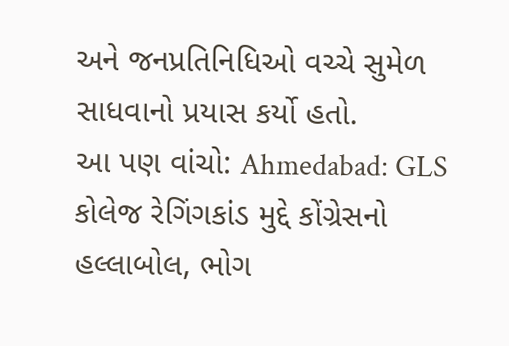અને જનપ્રતિનિધિઓ વચ્ચે સુમેળ સાધવાનો પ્રયાસ કર્યો હતો.
આ પણ વાંચો: Ahmedabad: GLS કોલેજ રેગિંગકાંડ મુદ્દે કોંગ્રેસનો હલ્લાબોલ, ભોગ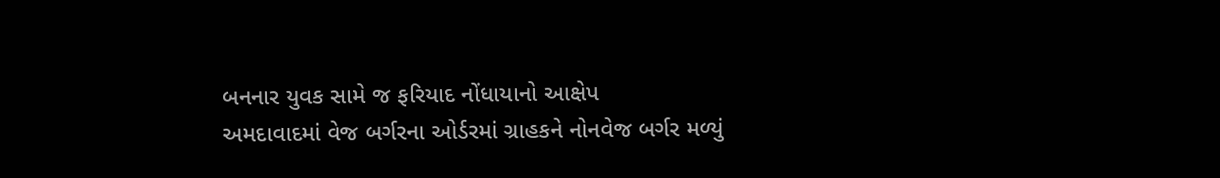બનનાર યુવક સામે જ ફરિયાદ નોંધાયાનો આક્ષેપ
અમદાવાદમાં વેજ બર્ગરના ઓર્ડરમાં ગ્રાહકને નોનવેજ બર્ગર મળ્યું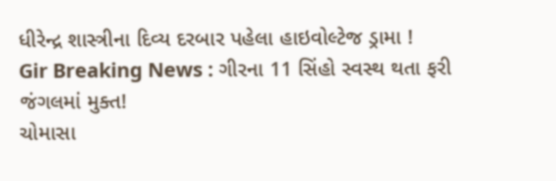ધીરેન્દ્ર શાસ્ત્રીના દિવ્ય દરબાર પહેલા હાઇવોલ્ટેજ ડ્રામા !
Gir Breaking News : ગીરના 11 સિંહો સ્વસ્થ થતા ફરી જંગલમાં મુક્ત!
ચોમાસા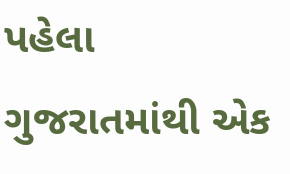પહેલા ગુજરાતમાંથી એક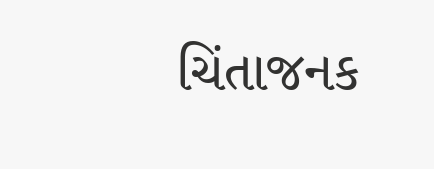ચિંતાજનક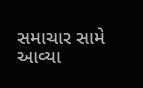સમાચાર સામે આવ્યા